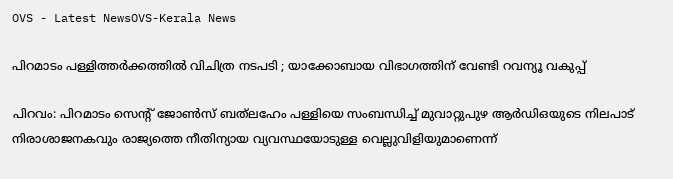OVS - Latest NewsOVS-Kerala News

പിറമാടം പള്ളിത്തർക്കത്തിൽ വിചിത്ര നടപടി ; യാക്കോബായ വിഭാഗത്തിന് വേണ്ടി റവന്യൂ വകുപ്പ്

പിറവം: പിറമാടം സെന്റ് ജോൺസ് ബത്‌ലഹേം പള്ളിയെ സംബന്ധിച്ച് മുവാറ്റുപുഴ ആർഡിഒയുടെ നിലപാട് നിരാശാജനകവും രാജ്യത്തെ നീതിന്യായ വ്യവസ്ഥയോടുള്ള വെല്ലുവിളിയുമാണെന്ന്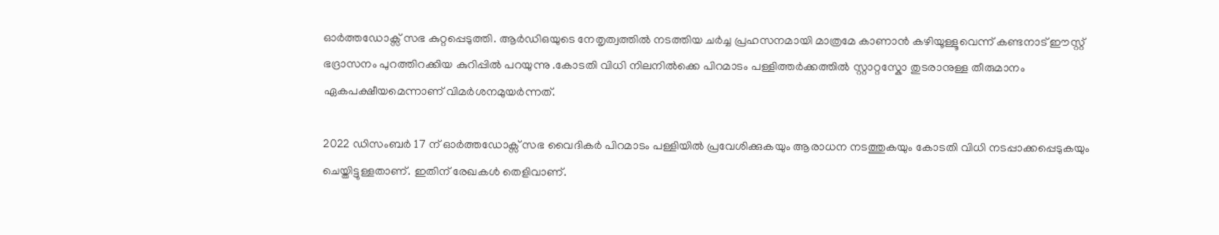ഓർത്തഡോക്സ് സഭ കുറ്റപ്പെടുത്തി. ആർഡിഒയുടെ നേതൃത്വത്തിൽ നടത്തിയ ചർച്ച പ്രഹസനമായി മാത്രമേ കാണാൻ കഴിയൂള്ളൂവെന്ന് കണ്ടനാട് ഈസ്റ്റ്‌  ഭദ്രാസനം പുറത്തിറക്കിയ കുറിപ്പിൽ പറയുന്നു .കോടതി വിധി നിലനിൽക്കെ പിറമാടം പള്ളിത്തർക്കത്തിൽ സ്റ്റാറ്റസ്കോ തുടരാനുള്ള തീരുമാനം ഏകപക്ഷീയമെന്നാണ് വിമർശനമുയർന്നത്.

2022 ഡിസംബർ 17 ന് ഓർത്തഡോക്സ് സഭ വൈദികർ പിറമാടം പള്ളിയിൽ പ്രവേശിക്കുകയും ആരാധന നടത്തുകയും കോടതി വിധി നടപ്പാക്കപ്പെടുകയും ചെയ്തിട്ടുള്ളതാണ്. ഇതിന് രേഖകൾ തെളിവാണ്.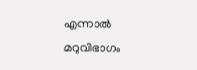എന്നാൽ മറുവിഭാഗം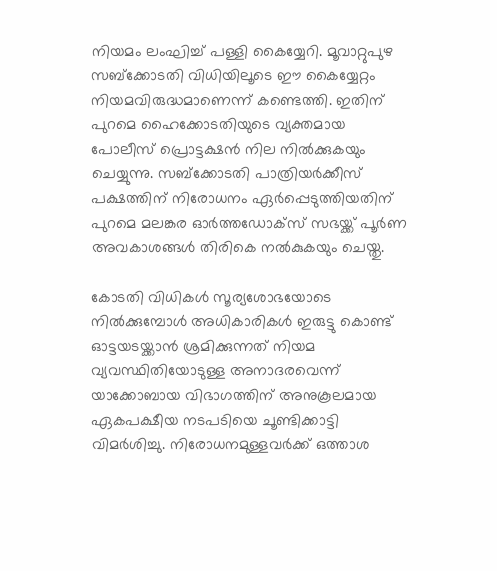നിയമം ലംഘിച്ച് പള്ളി കൈയ്യേറി. മൂവാറ്റുപുഴ സബ്ക്കോടതി വിധിയിലൂടെ ഈ കൈയ്യേറ്റം നിയമവിരുദ്ധമാണെന്ന് കണ്ടെത്തി. ഇതിന് പുറമെ ഹൈക്കോടതിയുടെ വ്യക്തമായ പോലീസ് പ്രൊട്ടക്ഷൻ നില നിൽക്കുകയും ചെയ്യുന്നു. സബ്ക്കോടതി പാത്രിയർക്കീസ് പക്ഷത്തിന് നിരോധനം ഏർപ്പെടുത്തിയതിന് പുറമെ മലങ്കര ഓർത്തഡോക്സ് സഭയ്ക്ക് പൂർണ അവകാശങ്ങൾ തിരികെ നൽകുകയും ചെയ്തു.

കോടതി വിധികൾ സൂര്യശോഭയോടെ നിൽക്കുമ്പോൾ അധികാരികൾ ഇരുട്ടു കൊണ്ട് ഓട്ടയടയ്ക്കാൻ ശ്രമിക്കുന്നത് നിയമ വ്യവസ്ഥിതിയോടുള്ള അനാദരവെന്ന് യാക്കോബായ വിഭാഗത്തിന് അനുകൂലമായ ഏകപക്ഷീയ നടപടിയെ ചൂണ്ടിക്കാട്ടി വിമർശിച്ചു. നിരോധനമുള്ളവർക്ക് ഒത്താശ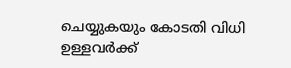ചെയ്യുകയും കോടതി വിധി ഉള്ളവർക്ക്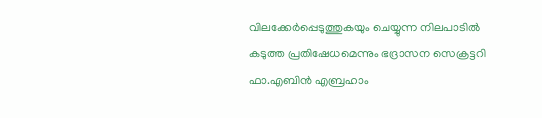വിലക്കേർപ്പെടുത്തുകയും ചെയ്യുന്ന നിലപാടിൽ കടുത്ത പ്രതിഷേധമെന്നും ഭദ്രാസന സെക്രട്ടറി ഫാ.എബിൻ എബ്രഹാം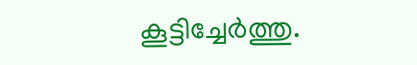കൂട്ടിച്ചേർത്തു.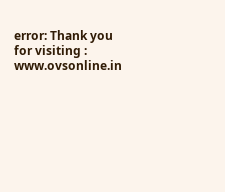error: Thank you for visiting : www.ovsonline.in